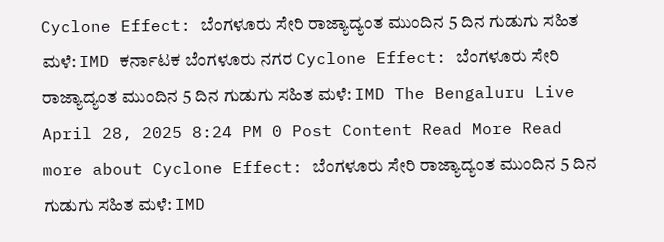Cyclone Effect: ಬೆಂಗಳೂರು ಸೇರಿ ರಾಜ್ಯಾದ್ಯಂತ ಮುಂದಿನ 5 ದಿನ ಗುಡುಗು ಸಹಿತ ಮಳೆ: IMD ಕರ್ನಾಟಕ ಬೆಂಗಳೂರು ನಗರ Cyclone Effect: ಬೆಂಗಳೂರು ಸೇರಿ ರಾಜ್ಯಾದ್ಯಂತ ಮುಂದಿನ 5 ದಿನ ಗುಡುಗು ಸಹಿತ ಮಳೆ: IMD The Bengaluru Live April 28, 2025 8:24 PM 0 Post Content Read More Read more about Cyclone Effect: ಬೆಂಗಳೂರು ಸೇರಿ ರಾಜ್ಯಾದ್ಯಂತ ಮುಂದಿನ 5 ದಿನ ಗುಡುಗು ಸಹಿತ ಮಳೆ: IMD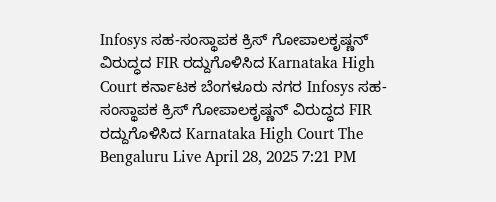Infosys ಸಹ-ಸಂಸ್ಥಾಪಕ ಕ್ರಿಸ್ ಗೋಪಾಲಕೃಷ್ಣನ್ ವಿರುದ್ಧದ FIR ರದ್ದುಗೊಳಿಸಿದ Karnataka High Court ಕರ್ನಾಟಕ ಬೆಂಗಳೂರು ನಗರ Infosys ಸಹ-ಸಂಸ್ಥಾಪಕ ಕ್ರಿಸ್ ಗೋಪಾಲಕೃಷ್ಣನ್ ವಿರುದ್ಧದ FIR ರದ್ದುಗೊಳಿಸಿದ Karnataka High Court The Bengaluru Live April 28, 2025 7:21 PM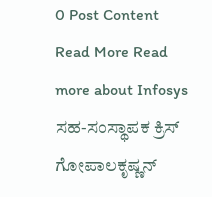0 Post Content Read More Read more about Infosys ಸಹ-ಸಂಸ್ಥಾಪಕ ಕ್ರಿಸ್ ಗೋಪಾಲಕೃಷ್ಣನ್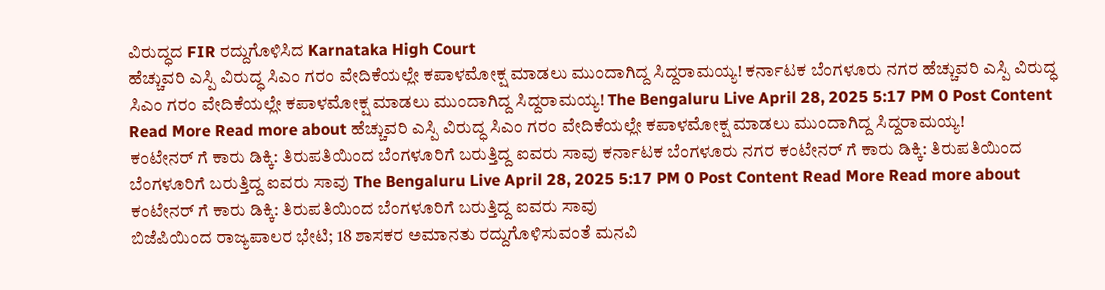ವಿರುದ್ಧದ FIR ರದ್ದುಗೊಳಿಸಿದ Karnataka High Court
ಹೆಚ್ಚುವರಿ ಎಸ್ಪಿ ವಿರುದ್ಧ ಸಿಎಂ ಗರಂ ವೇದಿಕೆಯಲ್ಲೇ ಕಪಾಳಮೋಕ್ಷ ಮಾಡಲು ಮುಂದಾಗಿದ್ದ ಸಿದ್ದರಾಮಯ್ಯ! ಕರ್ನಾಟಕ ಬೆಂಗಳೂರು ನಗರ ಹೆಚ್ಚುವರಿ ಎಸ್ಪಿ ವಿರುದ್ಧ ಸಿಎಂ ಗರಂ ವೇದಿಕೆಯಲ್ಲೇ ಕಪಾಳಮೋಕ್ಷ ಮಾಡಲು ಮುಂದಾಗಿದ್ದ ಸಿದ್ದರಾಮಯ್ಯ! The Bengaluru Live April 28, 2025 5:17 PM 0 Post Content Read More Read more about ಹೆಚ್ಚುವರಿ ಎಸ್ಪಿ ವಿರುದ್ಧ ಸಿಎಂ ಗರಂ ವೇದಿಕೆಯಲ್ಲೇ ಕಪಾಳಮೋಕ್ಷ ಮಾಡಲು ಮುಂದಾಗಿದ್ದ ಸಿದ್ದರಾಮಯ್ಯ!
ಕಂಟೇನರ್ ಗೆ ಕಾರು ಡಿಕ್ಕಿ: ತಿರುಪತಿಯಿಂದ ಬೆಂಗಳೂರಿಗೆ ಬರುತ್ತಿದ್ದ ಐವರು ಸಾವು ಕರ್ನಾಟಕ ಬೆಂಗಳೂರು ನಗರ ಕಂಟೇನರ್ ಗೆ ಕಾರು ಡಿಕ್ಕಿ: ತಿರುಪತಿಯಿಂದ ಬೆಂಗಳೂರಿಗೆ ಬರುತ್ತಿದ್ದ ಐವರು ಸಾವು The Bengaluru Live April 28, 2025 5:17 PM 0 Post Content Read More Read more about ಕಂಟೇನರ್ ಗೆ ಕಾರು ಡಿಕ್ಕಿ: ತಿರುಪತಿಯಿಂದ ಬೆಂಗಳೂರಿಗೆ ಬರುತ್ತಿದ್ದ ಐವರು ಸಾವು
ಬಿಜೆಪಿಯಿಂದ ರಾಜ್ಯಪಾಲರ ಭೇಟಿ; 18 ಶಾಸಕರ ಅಮಾನತು ರದ್ದುಗೊಳಿಸುವಂತೆ ಮನವಿ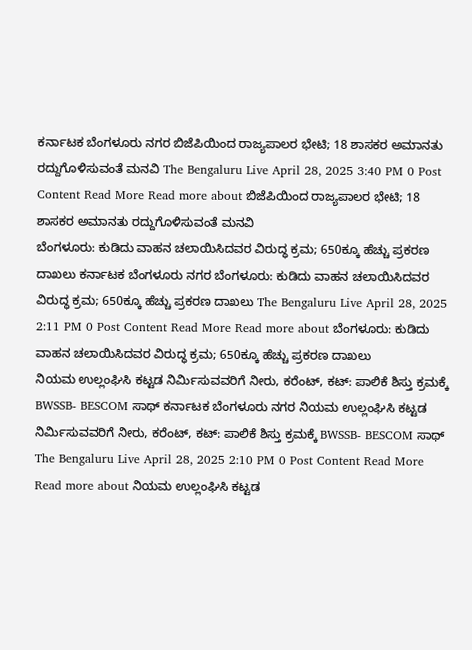ಕರ್ನಾಟಕ ಬೆಂಗಳೂರು ನಗರ ಬಿಜೆಪಿಯಿಂದ ರಾಜ್ಯಪಾಲರ ಭೇಟಿ; 18 ಶಾಸಕರ ಅಮಾನತು ರದ್ದುಗೊಳಿಸುವಂತೆ ಮನವಿ The Bengaluru Live April 28, 2025 3:40 PM 0 Post Content Read More Read more about ಬಿಜೆಪಿಯಿಂದ ರಾಜ್ಯಪಾಲರ ಭೇಟಿ; 18 ಶಾಸಕರ ಅಮಾನತು ರದ್ದುಗೊಳಿಸುವಂತೆ ಮನವಿ
ಬೆಂಗಳೂರು: ಕುಡಿದು ವಾಹನ ಚಲಾಯಿಸಿದವರ ವಿರುದ್ಧ ಕ್ರಮ; 650ಕ್ಕೂ ಹೆಚ್ಚು ಪ್ರಕರಣ ದಾಖಲು ಕರ್ನಾಟಕ ಬೆಂಗಳೂರು ನಗರ ಬೆಂಗಳೂರು: ಕುಡಿದು ವಾಹನ ಚಲಾಯಿಸಿದವರ ವಿರುದ್ಧ ಕ್ರಮ; 650ಕ್ಕೂ ಹೆಚ್ಚು ಪ್ರಕರಣ ದಾಖಲು The Bengaluru Live April 28, 2025 2:11 PM 0 Post Content Read More Read more about ಬೆಂಗಳೂರು: ಕುಡಿದು ವಾಹನ ಚಲಾಯಿಸಿದವರ ವಿರುದ್ಧ ಕ್ರಮ; 650ಕ್ಕೂ ಹೆಚ್ಚು ಪ್ರಕರಣ ದಾಖಲು
ನಿಯಮ ಉಲ್ಲಂಘಿಸಿ ಕಟ್ಟಡ ನಿರ್ಮಿಸುವವರಿಗೆ ನೀರು, ಕರೆಂಟ್, ಕಟ್: ಪಾಲಿಕೆ ಶಿಸ್ತು ಕ್ರಮಕ್ಕೆ BWSSB- BESCOM ಸಾಥ್ ಕರ್ನಾಟಕ ಬೆಂಗಳೂರು ನಗರ ನಿಯಮ ಉಲ್ಲಂಘಿಸಿ ಕಟ್ಟಡ ನಿರ್ಮಿಸುವವರಿಗೆ ನೀರು, ಕರೆಂಟ್, ಕಟ್: ಪಾಲಿಕೆ ಶಿಸ್ತು ಕ್ರಮಕ್ಕೆ BWSSB- BESCOM ಸಾಥ್ The Bengaluru Live April 28, 2025 2:10 PM 0 Post Content Read More Read more about ನಿಯಮ ಉಲ್ಲಂಘಿಸಿ ಕಟ್ಟಡ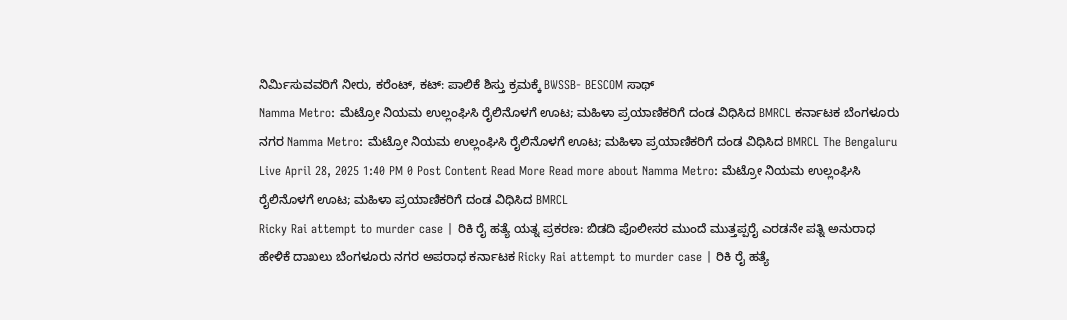ನಿರ್ಮಿಸುವವರಿಗೆ ನೀರು, ಕರೆಂಟ್, ಕಟ್: ಪಾಲಿಕೆ ಶಿಸ್ತು ಕ್ರಮಕ್ಕೆ BWSSB- BESCOM ಸಾಥ್
Namma Metro: ಮೆಟ್ರೋ ನಿಯಮ ಉಲ್ಲಂಘಿಸಿ ರೈಲಿನೊಳಗೆ ಊಟ; ಮಹಿಳಾ ಪ್ರಯಾಣಿಕರಿಗೆ ದಂಡ ವಿಧಿಸಿದ BMRCL ಕರ್ನಾಟಕ ಬೆಂಗಳೂರು ನಗರ Namma Metro: ಮೆಟ್ರೋ ನಿಯಮ ಉಲ್ಲಂಘಿಸಿ ರೈಲಿನೊಳಗೆ ಊಟ; ಮಹಿಳಾ ಪ್ರಯಾಣಿಕರಿಗೆ ದಂಡ ವಿಧಿಸಿದ BMRCL The Bengaluru Live April 28, 2025 1:40 PM 0 Post Content Read More Read more about Namma Metro: ಮೆಟ್ರೋ ನಿಯಮ ಉಲ್ಲಂಘಿಸಿ ರೈಲಿನೊಳಗೆ ಊಟ; ಮಹಿಳಾ ಪ್ರಯಾಣಿಕರಿಗೆ ದಂಡ ವಿಧಿಸಿದ BMRCL
Ricky Rai attempt to murder case | ರಿಕಿ ರೈ ಹತ್ಯೆ ಯತ್ನ ಪ್ರಕರಣ: ಬಿಡದಿ ಪೊಲೀಸರ ಮುಂದೆ ಮುತ್ತಪ್ಪರೈ ಎರಡನೇ ಪತ್ನಿ ಅನುರಾಧ ಹೇಳಿಕೆ ದಾಖಲು ಬೆಂಗಳೂರು ನಗರ ಅಪರಾಧ ಕರ್ನಾಟಕ Ricky Rai attempt to murder case | ರಿಕಿ ರೈ ಹತ್ಯೆ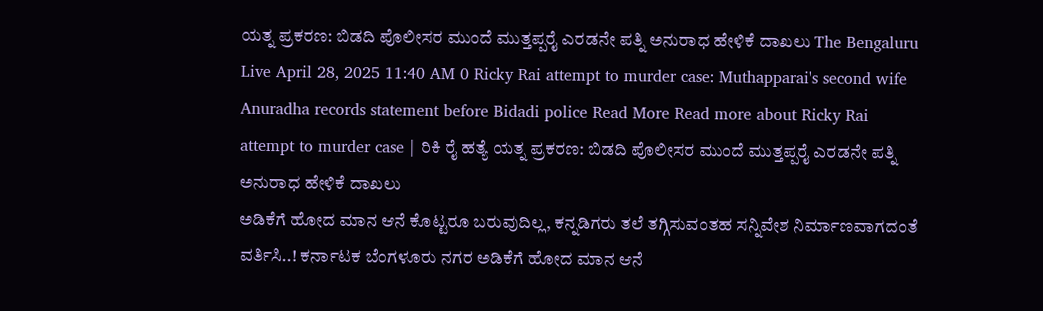ಯತ್ನ ಪ್ರಕರಣ: ಬಿಡದಿ ಪೊಲೀಸರ ಮುಂದೆ ಮುತ್ತಪ್ಪರೈ ಎರಡನೇ ಪತ್ನಿ ಅನುರಾಧ ಹೇಳಿಕೆ ದಾಖಲು The Bengaluru Live April 28, 2025 11:40 AM 0 Ricky Rai attempt to murder case: Muthapparai's second wife Anuradha records statement before Bidadi police Read More Read more about Ricky Rai attempt to murder case | ರಿಕಿ ರೈ ಹತ್ಯೆ ಯತ್ನ ಪ್ರಕರಣ: ಬಿಡದಿ ಪೊಲೀಸರ ಮುಂದೆ ಮುತ್ತಪ್ಪರೈ ಎರಡನೇ ಪತ್ನಿ ಅನುರಾಧ ಹೇಳಿಕೆ ದಾಖಲು
ಅಡಿಕೆಗೆ ಹೋದ ಮಾನ ಆನೆ ಕೊಟ್ಟರೂ ಬರುವುದಿಲ್ಲ, ಕನ್ನಡಿಗರು ತಲೆ ತಗ್ಗಿಸುವಂತಹ ಸನ್ನಿವೇಶ ನಿರ್ಮಾಣವಾಗದಂತೆ ವರ್ತಿಸಿ..! ಕರ್ನಾಟಕ ಬೆಂಗಳೂರು ನಗರ ಅಡಿಕೆಗೆ ಹೋದ ಮಾನ ಆನೆ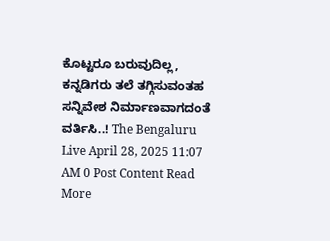ಕೊಟ್ಟರೂ ಬರುವುದಿಲ್ಲ, ಕನ್ನಡಿಗರು ತಲೆ ತಗ್ಗಿಸುವಂತಹ ಸನ್ನಿವೇಶ ನಿರ್ಮಾಣವಾಗದಂತೆ ವರ್ತಿಸಿ..! The Bengaluru Live April 28, 2025 11:07 AM 0 Post Content Read More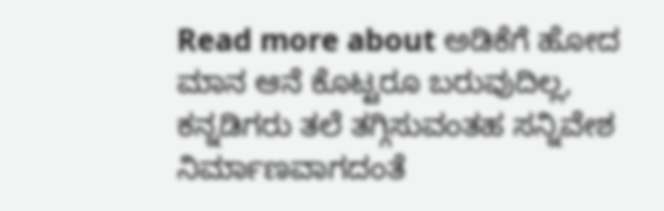Read more about ಅಡಿಕೆಗೆ ಹೋದ ಮಾನ ಆನೆ ಕೊಟ್ಟರೂ ಬರುವುದಿಲ್ಲ, ಕನ್ನಡಿಗರು ತಲೆ ತಗ್ಗಿಸುವಂತಹ ಸನ್ನಿವೇಶ ನಿರ್ಮಾಣವಾಗದಂತೆ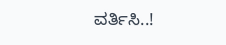ವರ್ತಿಸಿ..!